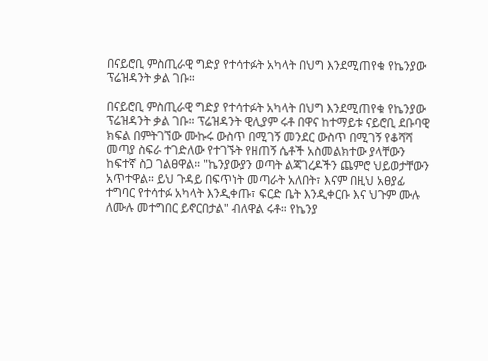በናይሮቢ ምስጢራዊ ግድያ የተሳተፉት አካላት በህግ እንደሚጠየቁ የኬንያው ፕሬዝዳንት ቃል ገቡ።

በናይሮቢ ምስጢራዊ ግድያ የተሳተፉት አካላት በህግ እንደሚጠየቁ የኬንያው ፕሬዝዳንት ቃል ገቡ። ፕሬዝዳንት ዊሊያም ሩቶ በዋና ከተማይቱ ናይሮቢ ደቡባዊ ክፍል በምትገኘው ሙኩሩ ውስጥ በሚገኝ መንደር ውስጥ በሚገኝ የቆሻሻ መጣያ ስፍራ ተገድለው የተገኙት የዘጠኝ ሴቶች አስመልክተው ያላቸውን ከፍተኛ ስጋ ገልፀዋል። "ኬንያውያን ወጣት ልጃገረዶችን ጨምሮ ህይወታቸውን አጥተዋል። ይህ ጉዳይ በፍጥነት መጣራት አለበት፣ እናም በዚህ አፀያፊ ተግባር የተሳተፉ አካላት እንዲቀጡ፣ ፍርድ ቤት እንዲቀርቡ እና ህጉም ሙሉ ለሙሉ መተግበር ይኖርበታል" ብለዋል ሩቶ። የኬንያ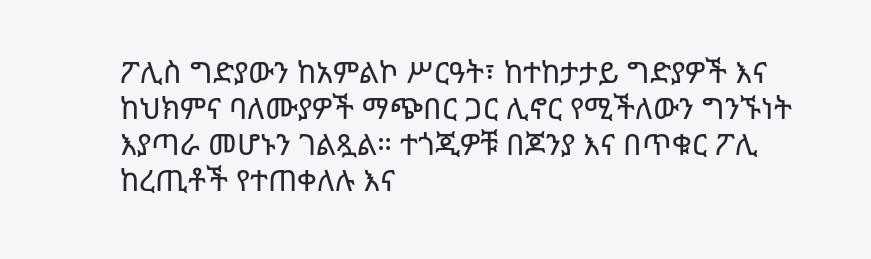ፖሊስ ግድያውን ከአምልኮ ሥርዓት፣ ከተከታታይ ግድያዎች እና ከህክምና ባለሙያዎች ማጭበር ጋር ሊኖር የሚችለውን ግንኙነት እያጣራ መሆኑን ገልጿል። ተጎጂዎቹ በጆንያ እና በጥቁር ፖሊ ከረጢቶች የተጠቀለሉ እና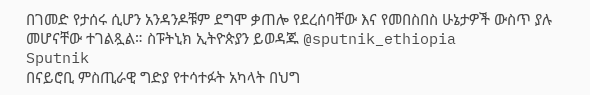በገመድ የታሰሩ ሲሆን አንዳንዶቹም ደግሞ ቃጠሎ የደረሰባቸው እና የመበስበስ ሁኔታዎች ውስጥ ያሉ መሆናቸው ተገልጿል። ስፑትኒክ ኢትዮጵያን ይወዳጁ @sputnik_ethiopia
Sputnik
በናይሮቢ ምስጢራዊ ግድያ የተሳተፉት አካላት በህግ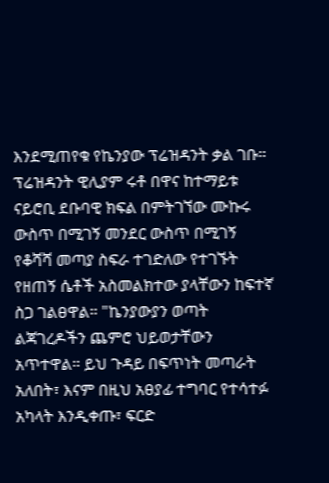እንደሚጠየቁ የኬንያው ፕሬዝዳንት ቃል ገቡ። ፕሬዝዳንት ዊሊያም ሩቶ በዋና ከተማይቱ ናይሮቢ ደቡባዊ ክፍል በምትገኘው ሙኩሩ ውስጥ በሚገኝ መንደር ውስጥ በሚገኝ የቆሻሻ መጣያ ስፍራ ተገድለው የተገኙት የዘጠኝ ሴቶች አስመልክተው ያላቸውን ከፍተኛ ስጋ ገልፀዋል። "ኬንያውያን ወጣት ልጃገረዶችን ጨምሮ ህይወታቸውን አጥተዋል። ይህ ጉዳይ በፍጥነት መጣራት አለበት፣ እናም በዚህ አፀያፊ ተግባር የተሳተፉ አካላት እንዲቀጡ፣ ፍርድ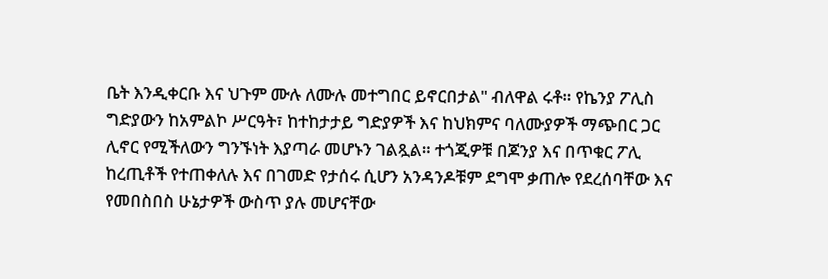ቤት እንዲቀርቡ እና ህጉም ሙሉ ለሙሉ መተግበር ይኖርበታል" ብለዋል ሩቶ። የኬንያ ፖሊስ ግድያውን ከአምልኮ ሥርዓት፣ ከተከታታይ ግድያዎች እና ከህክምና ባለሙያዎች ማጭበር ጋር ሊኖር የሚችለውን ግንኙነት እያጣራ መሆኑን ገልጿል። ተጎጂዎቹ በጆንያ እና በጥቁር ፖሊ ከረጢቶች የተጠቀለሉ እና በገመድ የታሰሩ ሲሆን አንዳንዶቹም ደግሞ ቃጠሎ የደረሰባቸው እና የመበስበስ ሁኔታዎች ውስጥ ያሉ መሆናቸው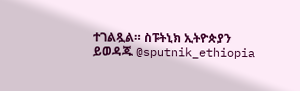ተገልጿል። ስፑትኒክ ኢትዮጵያን ይወዳጁ @sputnik_ethiopia